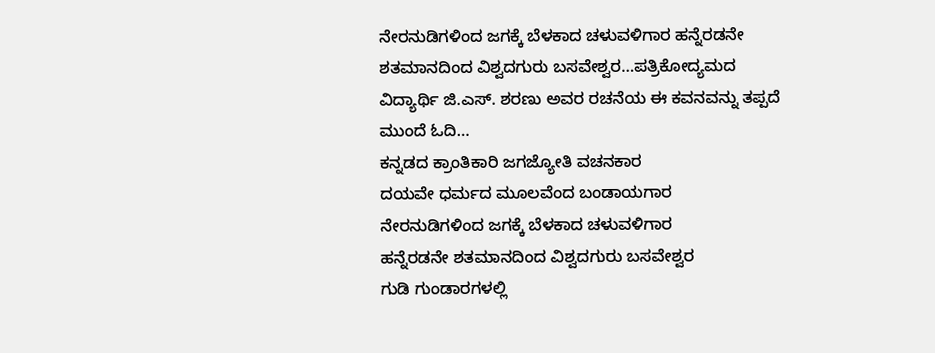ನೇರನುಡಿಗಳಿಂದ ಜಗಕ್ಕೆ ಬೆಳಕಾದ ಚಳುವಳಿಗಾರ ಹನ್ನೆರಡನೇ ಶತಮಾನದಿಂದ ವಿಶ್ವದಗುರು ಬಸವೇಶ್ವರ…ಪತ್ರಿಕೋದ್ಯಮದ ವಿದ್ಯಾರ್ಥಿ ಜಿ.ಎಸ್. ಶರಣು ಅವರ ರಚನೆಯ ಈ ಕವನವನ್ನು ತಪ್ಪದೆ ಮುಂದೆ ಓದಿ…
ಕನ್ನಡದ ಕ್ರಾಂತಿಕಾರಿ ಜಗಜ್ಯೋತಿ ವಚನಕಾರ
ದಯವೇ ಧರ್ಮದ ಮೂಲವೆಂದ ಬಂಡಾಯಗಾರ
ನೇರನುಡಿಗಳಿಂದ ಜಗಕ್ಕೆ ಬೆಳಕಾದ ಚಳುವಳಿಗಾರ
ಹನ್ನೆರಡನೇ ಶತಮಾನದಿಂದ ವಿಶ್ವದಗುರು ಬಸವೇಶ್ವರ
ಗುಡಿ ಗುಂಡಾರಗಳಲ್ಲಿ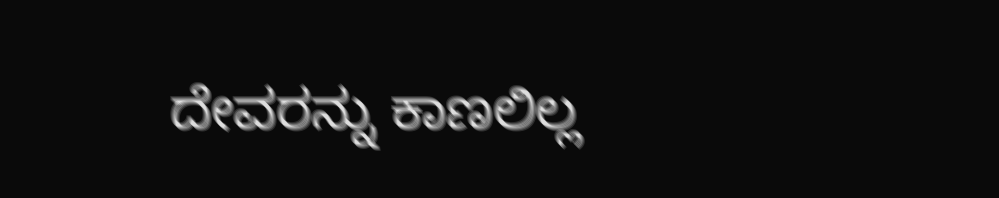ದೇವರನ್ನು ಕಾಣಲಿಲ್ಲ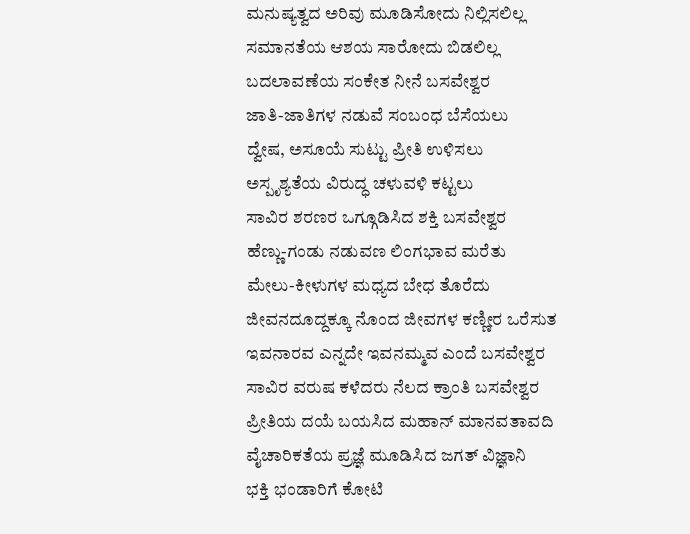ಮನುಷ್ಯತ್ವದ ಅರಿವು ಮೂಡಿಸೋದು ನಿಲ್ಲಿಸಲಿಲ್ಲ
ಸಮಾನತೆಯ ಆಶಯ ಸಾರೋದು ಬಿಡಲಿಲ್ಲ
ಬದಲಾವಣೆಯ ಸಂಕೇತ ನೀನೆ ಬಸವೇಶ್ವರ
ಜಾತಿ-ಜಾತಿಗಳ ನಡುವೆ ಸಂಬಂಧ ಬೆಸೆಯಲು
ದ್ವೇಷ, ಅಸೂಯೆ ಸುಟ್ಟು ಪ್ರೀತಿ ಉಳಿಸಲು
ಅಸ್ಪೃಶ್ಯತೆಯ ವಿರುದ್ಧ ಚಳುವಳಿ ಕಟ್ಟಲು
ಸಾವಿರ ಶರಣರ ಒಗ್ಗೂಡಿಸಿದ ಶಕ್ತಿ ಬಸವೇಶ್ವರ
ಹೆಣ್ಣು-ಗಂಡು ನಡುವಣ ಲಿಂಗಭಾವ ಮರೆತು
ಮೇಲು-ಕೀಳುಗಳ ಮಧ್ಯದ ಬೇಧ ತೊರೆದು
ಜೀವನದೂದ್ದಕ್ಕೂ ನೊಂದ ಜೀವಗಳ ಕಣ್ಣೀರ ಒರೆಸುತ
ಇವನಾರವ ಎನ್ನದೇ ಇವನಮ್ಮವ ಎಂದೆ ಬಸವೇಶ್ವರ
ಸಾವಿರ ವರುಷ ಕಳೆದರು ನೆಲದ ಕ್ರಾಂತಿ ಬಸವೇಶ್ವರ
ಪ್ರೀತಿಯ ದಯೆ ಬಯಸಿದ ಮಹಾನ್ ಮಾನವತಾವದಿ
ವೈಚಾರಿಕತೆಯ ಪ್ರಜ್ಞೆ ಮೂಡಿಸಿದ ಜಗತ್ ವಿಜ್ಞಾನಿ
ಭಕ್ತಿ ಭಂಡಾರಿಗೆ ಕೋಟಿ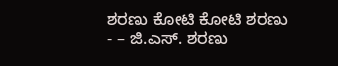ಶರಣು ಕೋಟಿ ಕೋಟಿ ಶರಣು
- – ಜಿ.ಎಸ್. ಶರಣು